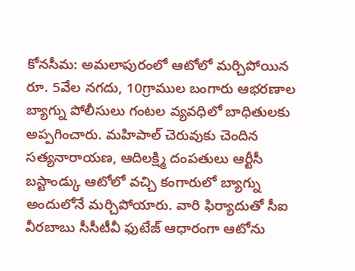కోనసీమ: అమలాపురంలో ఆటోలో మర్చిపోయిన రూ. 5వేల నగదు, 10గ్రాముల బంగారు ఆభరణాల బ్యాగ్ను పోలీసులు గంటల వ్యవధిలో బాధితులకు అప్పగించారు. మహిపాల్ చెరువుకు చెందిన సత్యనారాయణ, ఆదిలక్ష్మి దంపతులు ఆర్టీసీ బస్టాండ్కు ఆటోలో వచ్చి కంగారులో బ్యాగ్ను అందులోనే మర్చిపోయారు. వారి ఫిర్యాదుతో సీఐ వీరబాబు సీసీటీవీ ఫుటేజ్ ఆధారంగా ఆటోను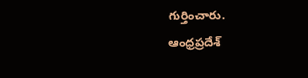గుర్తించారు.
ఆంధ్రప్రదేశ్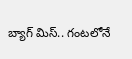బ్యాగ్ మిస్.. గంటలోనే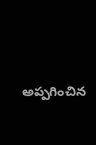అప్పగించిన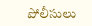పోలీసులు